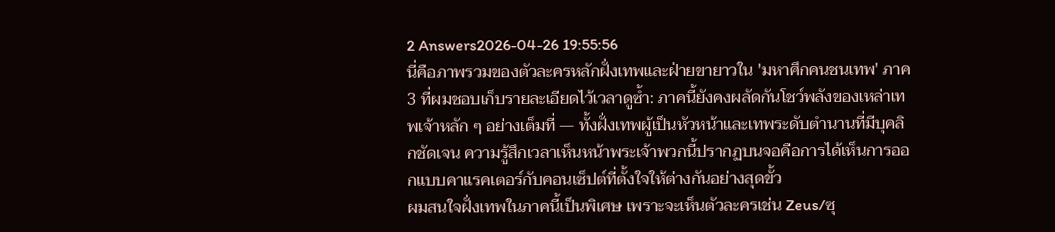2 Answers2026-04-26 19:55:56
นี่คือภาพรวมของตัวละครหลักฝั่งเทพและฝ่ายขายาวใน 'มหาศึกคนชนเทพ' ภาค 3 ที่ผมชอบเก็บรายละเอียดไว้เวลาดูซ้ำ: ภาคนี้ยังคงผลัดกันโชว์พลังของเหล่าเทพเจ้าหลัก ๆ อย่างเต็มที่ — ทั้งฝั่งเทพผู้เป็นหัวหน้าและเทพระดับตำนานที่มีบุคลิกชัดเจน ความรู้สึกเวลาเห็นหน้าพระเจ้าพวกนี้ปรากฏบนจอคือการได้เห็นการออกแบบคาแรคเตอร์กับคอนเซ็ปต์ที่ตั้งใจให้ต่างกันอย่างสุดขั้ว
ผมสนใจฝั่งเทพในภาคนี้เป็นพิเศษ เพราะจะเห็นตัวละครเช่น Zeus/ซุ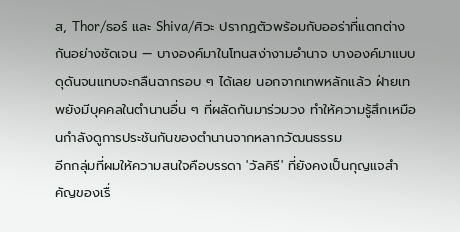ส, Thor/ธอร์ และ Shiva/ศิวะ ปรากฏตัวพร้อมกับออร่าที่แตกต่างกันอย่างชัดเจน — บางองค์มาในโทนสง่างามอำนาจ บางองค์มาแบบดุดันจนแทบจะกลืนฉากรอบ ๆ ได้เลย นอกจากเทพหลักแล้ว ฝ่ายเทพยังมีบุคคลในตำนานอื่น ๆ ที่ผลัดกันมาร่วมวง ทำให้ความรู้สึกเหมือนกำลังดูการประชันกันของตำนานจากหลากวัฒนธรรม
อีกกลุ่มที่ผมให้ความสนใจคือบรรดา 'วัลคิรี' ที่ยังคงเป็นกุญแจสำคัญของเรื่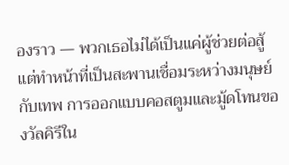องราว — พวกเธอไม่ได้เป็นแค่ผู้ช่วยต่อสู้ แต่ทำหน้าที่เป็นสะพานเชื่อมระหว่างมนุษย์กับเทพ การออกแบบคอสตูมและมู้ดโทนของวัลคิรีใน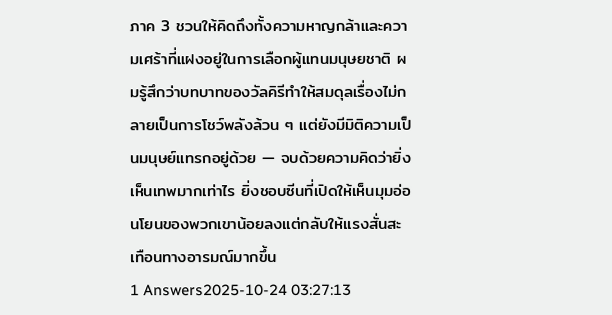ภาค 3 ชวนให้คิดถึงทั้งความหาญกล้าและความเศร้าที่แฝงอยู่ในการเลือกผู้แทนมนุษยชาติ ผมรู้สึกว่าบทบาทของวัลคิรีทำให้สมดุลเรื่องไม่กลายเป็นการโชว์พลังล้วน ๆ แต่ยังมีมิติความเป็นมนุษย์แทรกอยู่ด้วย — จบด้วยความคิดว่ายิ่งเห็นเทพมากเท่าไร ยิ่งชอบซีนที่เปิดให้เห็นมุมอ่อนโยนของพวกเขาน้อยลงแต่กลับให้แรงสั่นสะเทือนทางอารมณ์มากขึ้น
1 Answers2025-10-24 03:27:13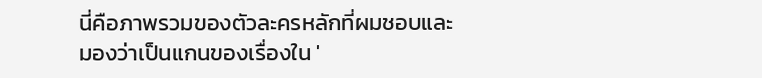นี่คือภาพรวมของตัวละครหลักที่ผมชอบและมองว่าเป็นแกนของเรื่องใน '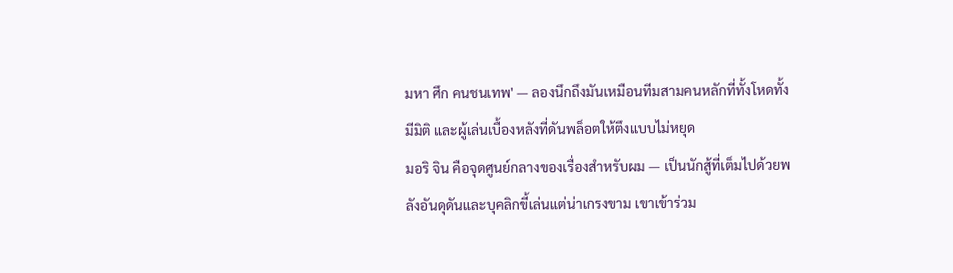มหา ศึก คนชนเทพ' — ลองนึกถึงมันเหมือนทีมสามคนหลักที่ทั้งโหดทั้งมีมิติ และผู้เล่นเบื้องหลังที่ดันพล็อตให้ตึงแบบไม่หยุด
มอริ จิน คือจุดศูนย์กลางของเรื่องสำหรับผม — เป็นนักสู้ที่เต็มไปด้วยพลังอันดุดันและบุคลิกขี้เล่นแต่น่าเกรงขาม เขาเข้าร่วม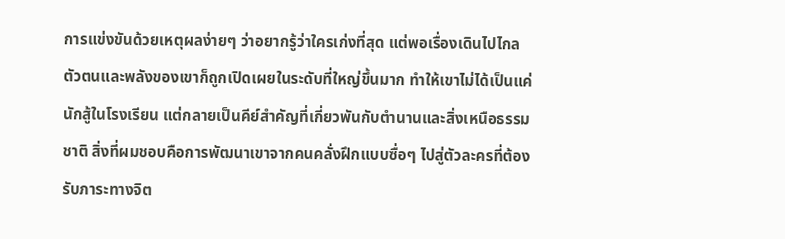การแข่งขันด้วยเหตุผลง่ายๆ ว่าอยากรู้ว่าใครเก่งที่สุด แต่พอเรื่องเดินไปไกล ตัวตนและพลังของเขาก็ถูกเปิดเผยในระดับที่ใหญ่ขึ้นมาก ทำให้เขาไม่ได้เป็นแค่นักสู้ในโรงเรียน แต่กลายเป็นคีย์สำคัญที่เกี่ยวพันกับตำนานและสิ่งเหนือธรรมชาติ สิ่งที่ผมชอบคือการพัฒนาเขาจากคนคลั่งฝึกแบบซื่อๆ ไปสู่ตัวละครที่ต้องรับภาระทางจิต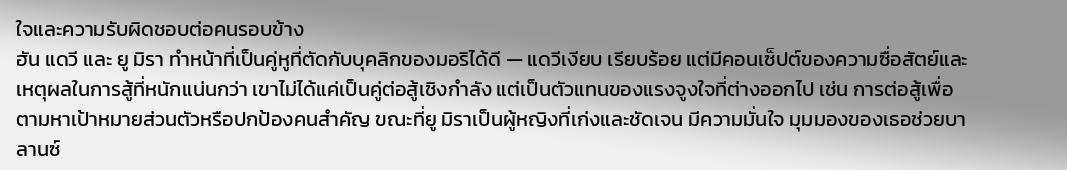ใจและความรับผิดชอบต่อคนรอบข้าง
ฮัน แดวี และ ยู มิรา ทำหน้าที่เป็นคู่หูที่ตัดกับบุคลิกของมอริได้ดี — แดวีเงียบ เรียบร้อย แต่มีคอนเซ็ปต์ของความซื่อสัตย์และเหตุผลในการสู้ที่หนักแน่นกว่า เขาไม่ได้แค่เป็นคู่ต่อสู้เชิงกำลัง แต่เป็นตัวแทนของแรงจูงใจที่ต่างออกไป เช่น การต่อสู้เพื่อตามหาเป้าหมายส่วนตัวหรือปกป้องคนสำคัญ ขณะที่ยู มิราเป็นผู้หญิงที่เก่งและชัดเจน มีความมั่นใจ มุมมองของเธอช่วยบาลานซ์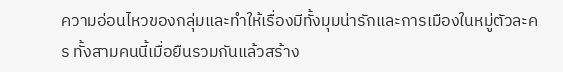ความอ่อนไหวของกลุ่มและทำให้เรื่องมีทั้งมุมน่ารักและการเมืองในหมู่ตัวละคร ทั้งสามคนนี้เมื่อยืนรวมกันแล้วสร้าง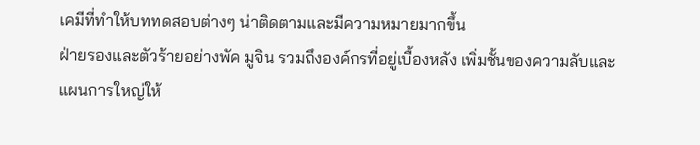เคมีที่ทำให้บททดสอบต่างๆ น่าติดตามและมีความหมายมากขึ้น
ฝ่ายรองและตัวร้ายอย่างพัค มูจิน รวมถึงองค์กรที่อยู่เบื้องหลัง เพิ่มชั้นของความลับและแผนการใหญ่ให้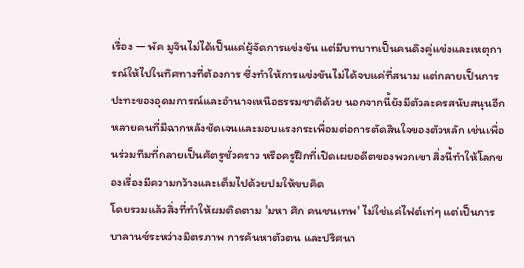เรื่อง — พัค มูจินไม่ได้เป็นแค่ผู้จัดการแข่งขัน แต่มีบทบาทเป็นคนดึงคู่แข่งและเหตุการณ์ให้ไปในทิศทางที่ต้องการ ซึ่งทำให้การแข่งขันไม่ได้จบแค่ที่สนาม แต่กลายเป็นการปะทะของอุดมการณ์และอำนาจเหนือธรรมชาติด้วย นอกจากนี้ยังมีตัวละครสนับสนุนอีกหลายคนที่มีฉากหลังชัดเจนและมอบแรงกระเพื่อมต่อการตัดสินใจของตัวหลัก เช่นเพื่อนร่วมทีมที่กลายเป็นศัตรูชั่วคราว หรือครูฝึกที่เปิดเผยอดีตของพวกเขา สิ่งนี้ทำให้โลกของเรื่องมีความกว้างและเต็มไปด้วยปมให้ขบคิด
โดยรวมแล้วสิ่งที่ทำให้ผมติดตาม 'มหา ศึก คนชนเทพ' ไม่ใช่แค่ไฟต์เท่ๆ แต่เป็นการบาลานซ์ระหว่างมิตรภาพ การค้นหาตัวตน และปริศนา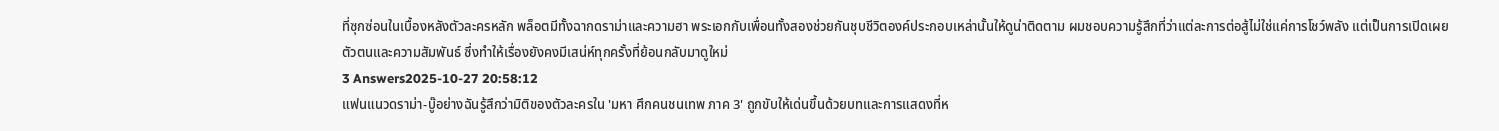ที่ซุกซ่อนในเบื้องหลังตัวละครหลัก พล็อตมีทั้งฉากดราม่าและความฮา พระเอกกับเพื่อนทั้งสองช่วยกันชุบชีวิตองค์ประกอบเหล่านั้นให้ดูน่าติดตาม ผมชอบความรู้สึกที่ว่าแต่ละการต่อสู้ไม่ใช่แค่การโชว์พลัง แต่เป็นการเปิดเผยตัวตนและความสัมพันธ์ ซึ่งทำให้เรื่องยังคงมีเสน่ห์ทุกครั้งที่ย้อนกลับมาดูใหม่
3 Answers2025-10-27 20:58:12
แฟนแนวดราม่า-บู๊อย่างฉันรู้สึกว่ามิติของตัวละครใน 'มหา ศึกคนชนเทพ ภาค 3' ถูกขับให้เด่นขึ้นด้วยบทและการแสดงที่ห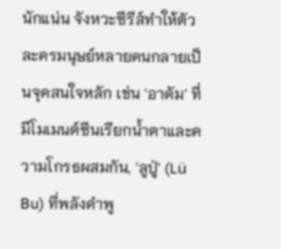นักแน่น จังหวะซีรีส์ทำให้ตัวละครมนุษย์หลายคนกลายเป็นจุดสนใจหลัก เช่น 'อาดัม' ที่มีโมเมนต์ซีนเรียกน้ำตาและความโกรธผสมกัน, 'ลูปู่' (Lü Bu) ที่พลังคำพู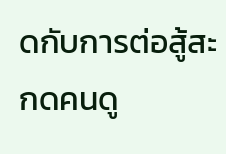ดกับการต่อสู้สะกดคนดู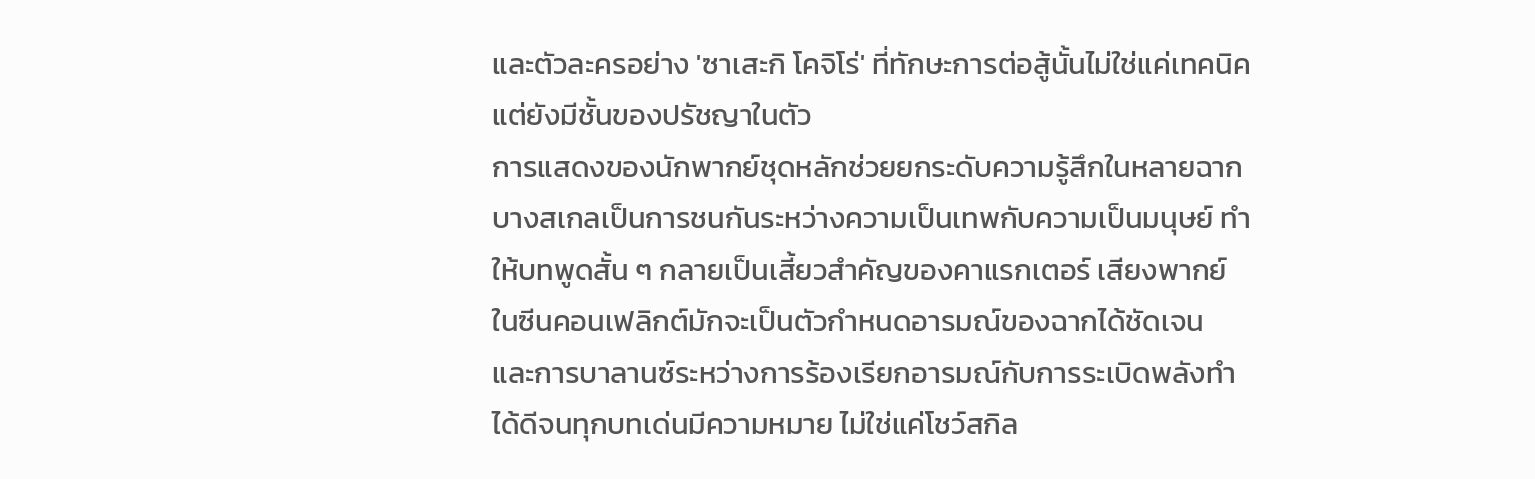และตัวละครอย่าง 'ซาเสะกิ โคจิโร่' ที่ทักษะการต่อสู้นั้นไม่ใช่แค่เทคนิค แต่ยังมีชั้นของปรัชญาในตัว
การแสดงของนักพากย์ชุดหลักช่วยยกระดับความรู้สึกในหลายฉาก บางสเกลเป็นการชนกันระหว่างความเป็นเทพกับความเป็นมนุษย์ ทำให้บทพูดสั้น ๆ กลายเป็นเสี้ยวสำคัญของคาแรกเตอร์ เสียงพากย์ในซีนคอนเฟลิกต์มักจะเป็นตัวกำหนดอารมณ์ของฉากได้ชัดเจน และการบาลานซ์ระหว่างการร้องเรียกอารมณ์กับการระเบิดพลังทำได้ดีจนทุกบทเด่นมีความหมาย ไม่ใช่แค่โชว์สกิล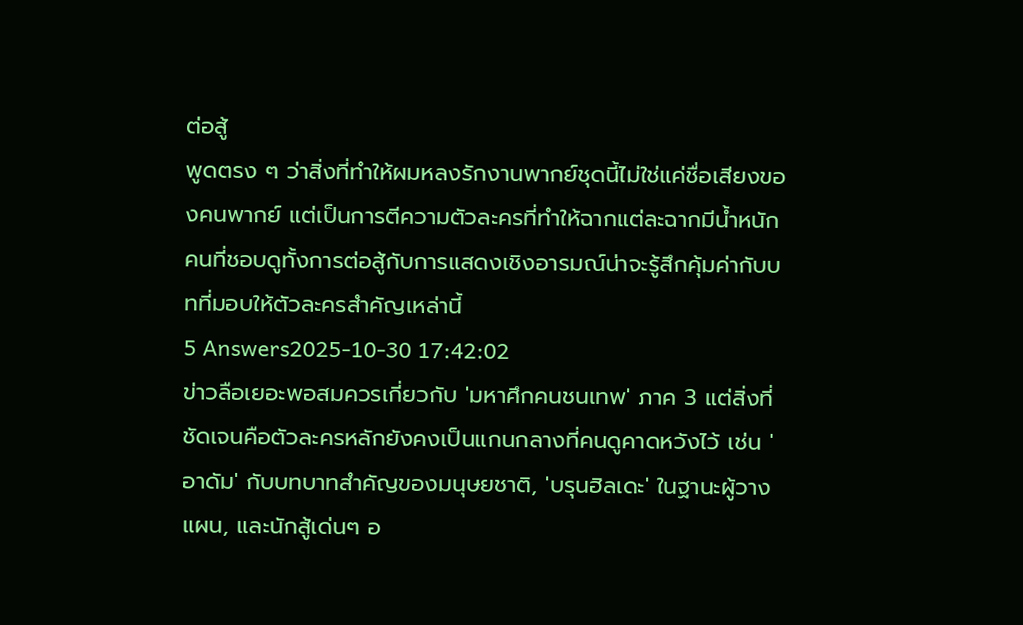ต่อสู้
พูดตรง ๆ ว่าสิ่งที่ทำให้ผมหลงรักงานพากย์ชุดนี้ไม่ใช่แค่ชื่อเสียงของคนพากย์ แต่เป็นการตีความตัวละครที่ทำให้ฉากแต่ละฉากมีน้ำหนัก คนที่ชอบดูทั้งการต่อสู้กับการแสดงเชิงอารมณ์น่าจะรู้สึกคุ้มค่ากับบทที่มอบให้ตัวละครสำคัญเหล่านี้
5 Answers2025-10-30 17:42:02
ข่าวลือเยอะพอสมควรเกี่ยวกับ 'มหาศึกคนชนเทพ' ภาค 3 แต่สิ่งที่ชัดเจนคือตัวละครหลักยังคงเป็นแกนกลางที่คนดูคาดหวังไว้ เช่น 'อาดัม' กับบทบาทสำคัญของมนุษยชาติ, 'บรุนฮิลเดะ' ในฐานะผู้วางแผน, และนักสู้เด่นๆ อ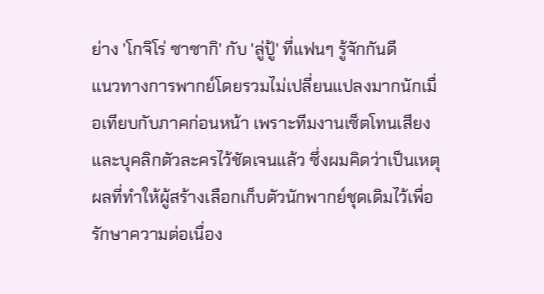ย่าง 'โกจิโร่ ซาซากิ' กับ 'ลู่ปู้' ที่แฟนๆ รู้จักกันดี
แนวทางการพากย์โดยรวมไม่เปลี่ยนแปลงมากนักเมื่อเทียบกับภาคก่อนหน้า เพราะทีมงานเซ็ตโทนเสียงและบุคลิกตัวละครไว้ชัดเจนแล้ว ซึ่งผมคิดว่าเป็นเหตุผลที่ทำให้ผู้สร้างเลือกเก็บตัวนักพากย์ชุดเดิมไว้เพื่อรักษาความต่อเนื่อง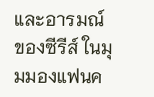และอารมณ์ของซีรีส์ ในมุมมองแฟนค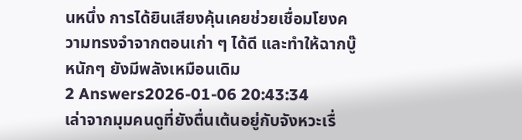นหนึ่ง การได้ยินเสียงคุ้นเคยช่วยเชื่อมโยงความทรงจำจากตอนเก่า ๆ ได้ดี และทำให้ฉากบู๊หนักๆ ยังมีพลังเหมือนเดิม
2 Answers2026-01-06 20:43:34
เล่าจากมุมคนดูที่ยังตื่นเต้นอยู่กับจังหวะเรื่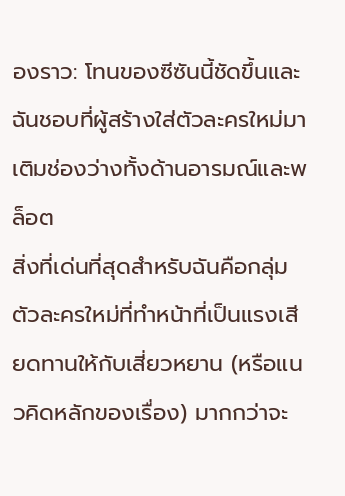องราว: โทนของซีซันนี้ชัดขึ้นและฉันชอบที่ผู้สร้างใส่ตัวละครใหม่มาเติมช่องว่างทั้งด้านอารมณ์และพล็อต
สิ่งที่เด่นที่สุดสำหรับฉันคือกลุ่มตัวละครใหม่ที่ทำหน้าที่เป็นแรงเสียดทานให้กับเสี่ยวหยาน (หรือแนวคิดหลักของเรื่อง) มากกว่าจะ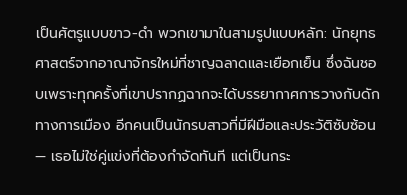เป็นศัตรูแบบขาว-ดำ พวกเขามาในสามรูปแบบหลัก: นักยุทธศาสตร์จากอาณาจักรใหม่ที่ชาญฉลาดและเยือกเย็น ซึ่งฉันชอบเพราะทุกครั้งที่เขาปรากฏฉากจะได้บรรยากาศการวางกับดักทางการเมือง อีกคนเป็นนักรบสาวที่มีฝีมือและประวัติซับซ้อน — เธอไม่ใช่คู่แข่งที่ต้องกำจัดทันที แต่เป็นกระ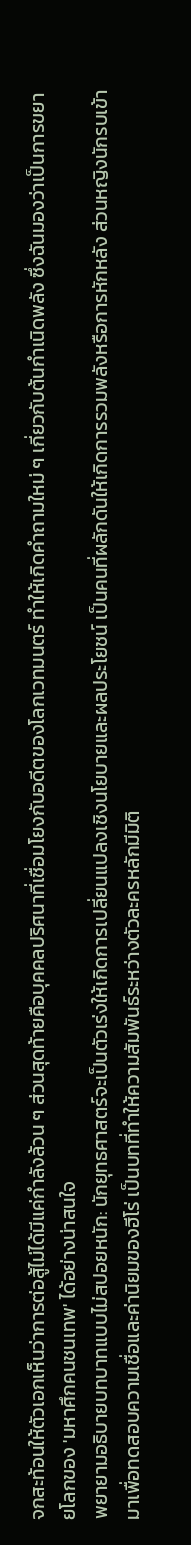จกสะท้อนให้ตัวเอกเห็นว่าการต่อสู้ไม่ได้มีแค่กำลังล้วน ๆ ส่วนสุดท้ายคือบุคคลปริศนาที่เชื่อมโยงกับอดีตของโลกเวทมนตร์ ทำให้เกิดคำถามใหม่ ๆ เกี่ยวกับต้นกำเนิดพลัง ซึ่งฉันมองว่าเป็นการขยายโลกของ 'มหาศึกคนชนเทพ' ได้อย่างน่าสนใจ
พยายามอธิบายบทบาทแบบไม่สปอยหนัก: นักยุทธศาสตร์จะเป็นตัวเร่งให้เกิดการเปลี่ยนแปลงเชิงนโยบายและผลประโยชน์ เป็นคนที่ผลักดันให้เกิดการรวมพลังหรือการหักหลัง ส่วนหญิงนักรบเข้ามาเพื่อทดสอบความเชื่อและค่านิยมของฮีโร่ เป็นบทที่ทำให้ความสัมพันธ์ระหว่างตัวละครหลักมีมิติ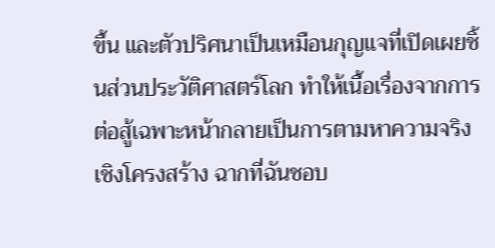ขึ้น และตัวปริศนาเป็นเหมือนกุญแจที่เปิดเผยชิ้นส่วนประวัติศาสตร์โลก ทำให้เนื้อเรื่องจากการต่อสู้เฉพาะหน้ากลายเป็นการตามหาความจริงเชิงโครงสร้าง ฉากที่ฉันชอบ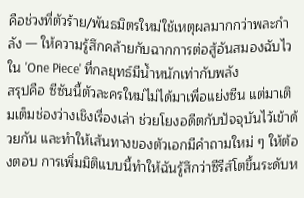คือช่วงที่ตัวร้าย/พันธมิตรใหม่ใช้เหตุผลมากกว่าพละกำลัง — ให้ความรู้สึกคล้ายกับฉากการต่อสู้อันสมองฉับไวใน 'One Piece' ที่กลยุทธ์มีน้ำหนักเท่ากับพลัง
สรุปคือ ซีซันนี้ตัวละครใหม่ไม่ได้มาเพื่อแย่งซีน แต่มาเติมเต็มช่องว่างเชิงเรื่องเล่า ช่วยโยงอดีตกับปัจจุบันไว้เข้าด้วยกัน และทำให้เส้นทางของตัวเอกมีคำถามใหม่ ๆ ให้ต้องตอบ การเพิ่มมิติแบบนี้ทำให้ฉันรู้สึกว่าซีรีส์โตขึ้นระดับห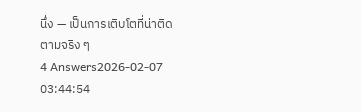นึ่ง — เป็นการเติบโตที่น่าติดตามจริง ๆ
4 Answers2026-02-07 03:44:54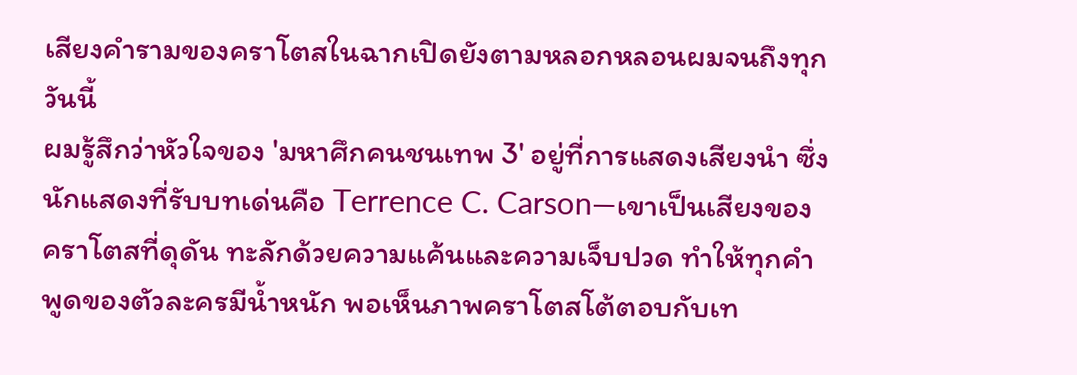เสียงคำรามของคราโตสในฉากเปิดยังตามหลอกหลอนผมจนถึงทุกวันนี้
ผมรู้สึกว่าหัวใจของ 'มหาศึกคนชนเทพ 3' อยู่ที่การแสดงเสียงนำ ซึ่งนักแสดงที่รับบทเด่นคือ Terrence C. Carson—เขาเป็นเสียงของคราโตสที่ดุดัน ทะลักด้วยความแค้นและความเจ็บปวด ทำให้ทุกคำพูดของตัวละครมีน้ำหนัก พอเห็นภาพคราโตสโต้ตอบกับเท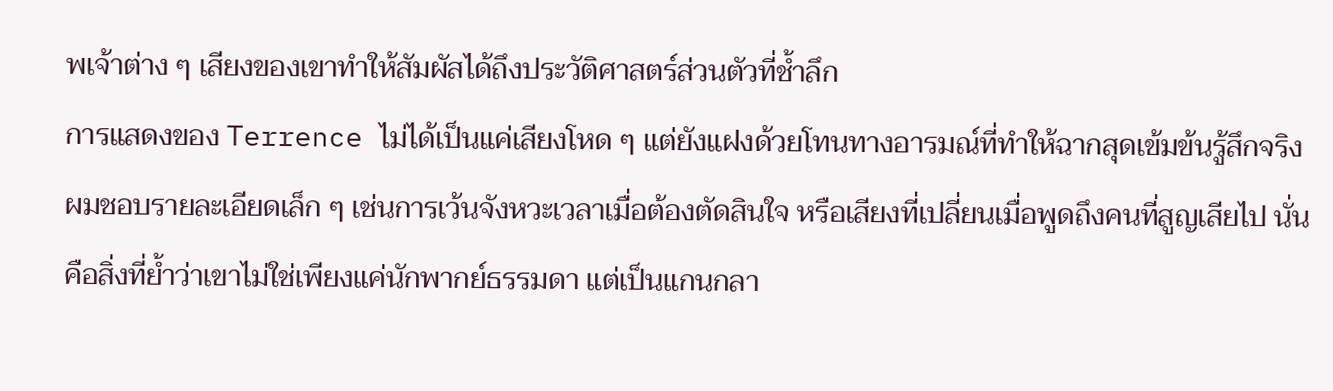พเจ้าต่าง ๆ เสียงของเขาทำให้สัมผัสได้ถึงประวัติศาสตร์ส่วนตัวที่ช้ำลึก
การแสดงของ Terrence ไม่ได้เป็นแค่เสียงโหด ๆ แต่ยังแฝงด้วยโทนทางอารมณ์ที่ทำให้ฉากสุดเข้มข้นรู้สึกจริง ผมชอบรายละเอียดเล็ก ๆ เช่นการเว้นจังหวะเวลาเมื่อต้องตัดสินใจ หรือเสียงที่เปลี่ยนเมื่อพูดถึงคนที่สูญเสียไป นั่นคือสิ่งที่ย้ำว่าเขาไม่ใช่เพียงแค่นักพากย์ธรรมดา แต่เป็นแกนกลา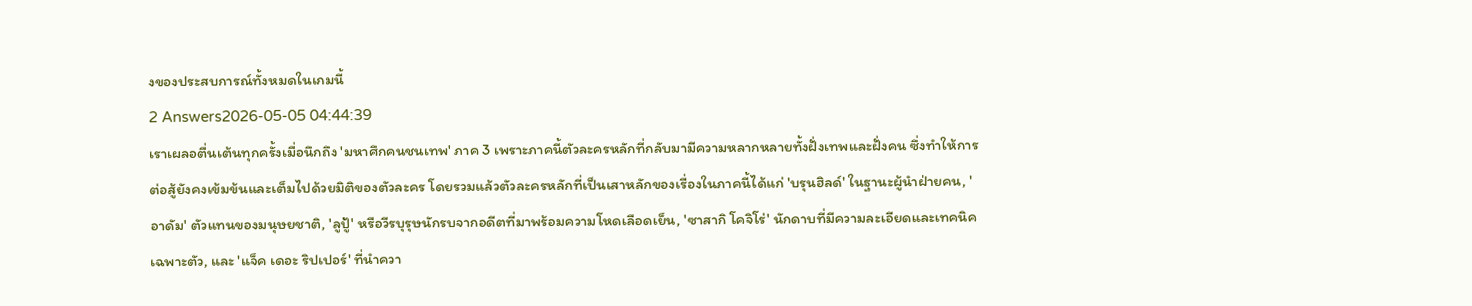งของประสบการณ์ทั้งหมดในเกมนี้
2 Answers2026-05-05 04:44:39
เราเผลอตื่นเต้นทุกครั้งเมื่อนึกถึง 'มหาศึกคนชนเทพ' ภาค 3 เพราะภาคนี้ตัวละครหลักที่กลับมามีความหลากหลายทั้งฝั่งเทพและฝั่งคน ซึ่งทำให้การต่อสู้ยังคงเข้มข้นและเต็มไปด้วยมิติของตัวละคร โดยรวมแล้วตัวละครหลักที่เป็นเสาหลักของเรื่องในภาคนี้ได้แก่ 'บรุนฮิลด์' ในฐานะผู้นำฝ่ายคน, 'อาดัม' ตัวแทนของมนุษยชาติ, 'ลูปู้' หรือวีรบุรุษนักรบจากอดีตที่มาพร้อมความโหดเลือดเย็น, 'ซาสากิ โคจิโร่' นักดาบที่มีความละเอียดและเทคนิคเฉพาะตัว, และ 'แจ็ค เดอะ ริปเปอร์' ที่นำควา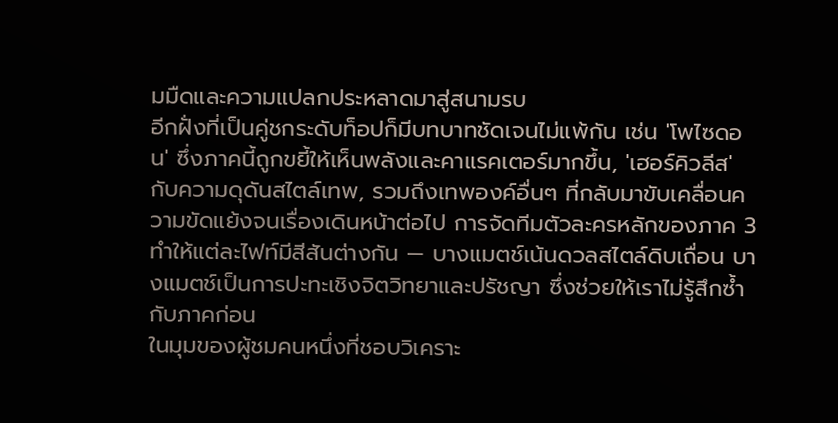มมืดและความแปลกประหลาดมาสู่สนามรบ
อีกฝั่งที่เป็นคู่ชกระดับท็อปก็มีบทบาทชัดเจนไม่แพ้กัน เช่น 'โพไซดอน' ซึ่งภาคนี้ถูกขยี้ให้เห็นพลังและคาแรคเตอร์มากขึ้น, 'เฮอร์คิวลีส' กับความดุดันสไตล์เทพ, รวมถึงเทพองค์อื่นๆ ที่กลับมาขับเคลื่อนความขัดแย้งจนเรื่องเดินหน้าต่อไป การจัดทีมตัวละครหลักของภาค 3 ทำให้แต่ละไฟท์มีสีสันต่างกัน — บางแมตช์เน้นดวลสไตล์ดิบเถื่อน บางแมตช์เป็นการปะทะเชิงจิตวิทยาและปรัชญา ซึ่งช่วยให้เราไม่รู้สึกซ้ำกับภาคก่อน
ในมุมของผู้ชมคนหนึ่งที่ชอบวิเคราะ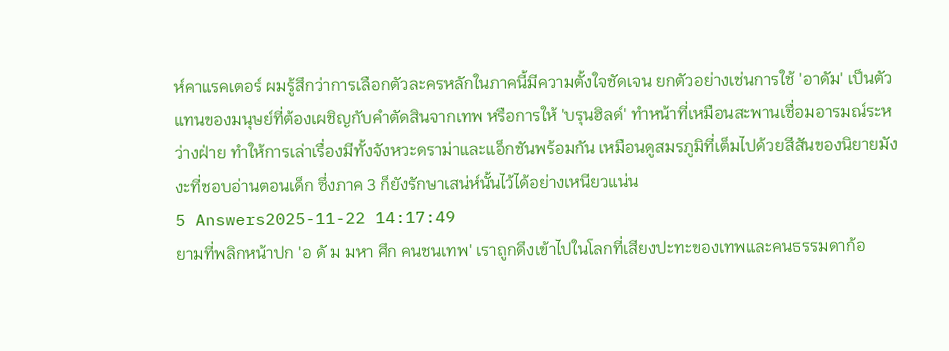ห์คาแรคเตอร์ ผมรู้สึกว่าการเลือกตัวละครหลักในภาคนี้มีความตั้งใจชัดเจน ยกตัวอย่างเช่นการใช้ 'อาดัม' เป็นตัวแทนของมนุษย์ที่ต้องเผชิญกับคำตัดสินจากเทพ หรือการให้ 'บรุนฮิลด์' ทำหน้าที่เหมือนสะพานเชื่อมอารมณ์ระหว่างฝ่าย ทำให้การเล่าเรื่องมีทั้งจังหวะดราม่าและแอ็กชันพร้อมกัน เหมือนดูสมรภูมิที่เต็มไปด้วยสีสันของนิยายมังงะที่ชอบอ่านตอนเด็ก ซึ่งภาค 3 ก็ยังรักษาเสน่ห์นั้นไว้ได้อย่างเหนียวแน่น
5 Answers2025-11-22 14:17:49
ยามที่พลิกหน้าปก 'อ ดั ม มหา ศึก คนชนเทพ' เราถูกดึงเข้าไปในโลกที่เสียงปะทะของเทพและคนธรรมดาก้อ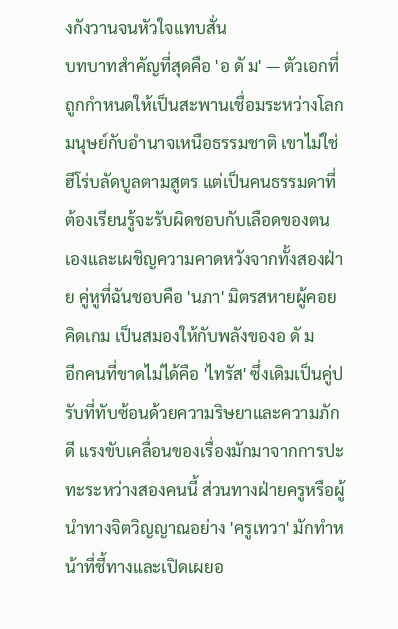งกังวานจนหัวใจแทบสั่น
บทบาทสำคัญที่สุดคือ 'อ ดั ม' — ตัวเอกที่ถูกกำหนดให้เป็นสะพานเชื่อมระหว่างโลกมนุษย์กับอำนาจเหนือธรรมชาติ เขาไม่ใช่ฮีโร่บลัดบูลตามสูตร แต่เป็นคนธรรมดาที่ต้องเรียนรู้จะรับผิดชอบกับเลือดของตนเองและเผชิญความคาดหวังจากทั้งสองฝ่าย คู่หูที่ฉันชอบคือ 'นภา' มิตรสหายผู้คอยคิดเกม เป็นสมองให้กับพลังของอ ดั ม
อีกคนที่ขาดไม่ได้คือ 'ไทรัส' ซึ่งเดิมเป็นคู่ปรับที่ทับซ้อนด้วยความริษยาและความภักดี แรงขับเคลื่อนของเรื่องมักมาจากการปะทะระหว่างสองคนนี้ ส่วนทางฝ่ายครูหรือผู้นำทางจิตวิญญาณอย่าง 'ครูเทวา' มักทำหน้าที่ชี้ทางและเปิดเผยอ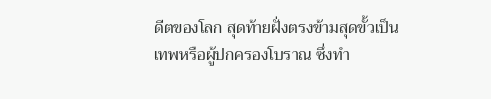ดีตของโลก สุดท้ายฝั่งตรงข้ามสุดขั้วเป็นเทพหรือผู้ปกครองโบราณ ซึ่งทำ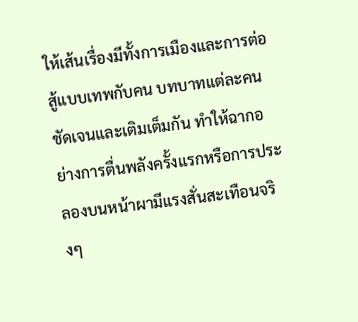ให้เส้นเรื่องมีทั้งการเมืองและการต่อสู้แบบเทพกับคน บทบาทแต่ละคนชัดเจนและเติมเต็มกัน ทำให้ฉากอย่างการตื่นพลังครั้งแรกหรือการประลองบนหน้าผามีแรงสั่นสะเทือนจริงๆ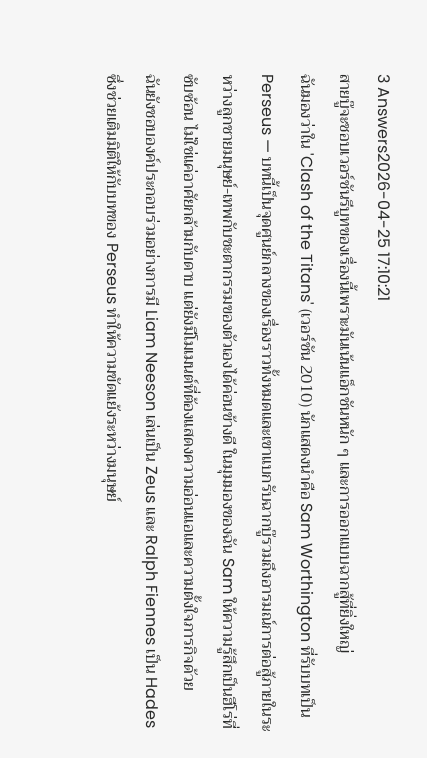3 Answers2026-04-25 17:10:21
สายบู๊จะชอบเวอร์ชันรีบูทของเรื่องนี้เพราะมันเน้นแอ็กชันหนัก ๆ และการออกแบบฉากสู้ที่ยิ่งใหญ่
ฉันมองว่าใน 'Clash of the Titans' (เวอร์ชัน 2010) นักแสดงนำคือ Sam Worthington ที่รับบทเป็น Perseus — บทนี้เป็นจุดศูนย์กลางของเรื่องราวทั้งหมดและเขาแบกรับฉากบู๊รวมถึงอารมณ์การต่อสู้ภายในระหว่างลูกชายมนุษย์-เทพกับชะตากรรมของตัวเองได้ค่อนข้างดี ในมุมมองของฉัน Sam ให้ความรู้สึกเป็นฮีโร่ที่ซับซ้อน ไม่ใช่แค่อาศัยกล้ามกับดาบ แต่ยังมีโมเมนต์ที่ต้องแสดงความอ่อนแอและความตั้งใจภารกิจด้วย
ฉันยังชอบองค์ประกอบร่วมอย่างการมี Liam Neeson เล่นเป็น Zeus และ Ralph Fiennes เป็น Hades ซึ่งช่วยเติมมิติให้กับบทของ Perseus ทำให้ความขัดแย้งระหว่างมนุษย์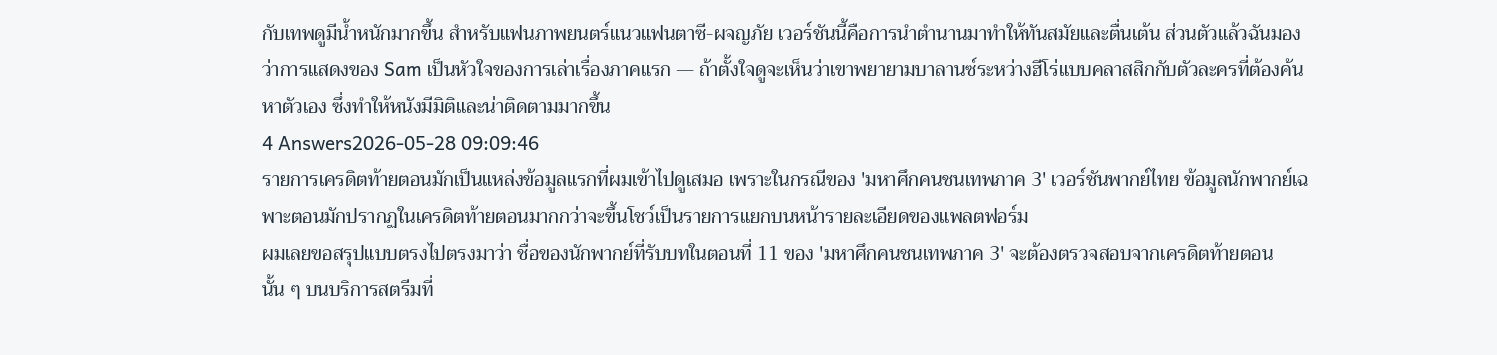กับเทพดูมีน้ำหนักมากขึ้น สำหรับแฟนภาพยนตร์แนวแฟนตาซี-ผจญภัย เวอร์ชันนี้คือการนำตำนานมาทำให้ทันสมัยและตื่นเต้น ส่วนตัวแล้วฉันมองว่าการแสดงของ Sam เป็นหัวใจของการเล่าเรื่องภาคแรก — ถ้าตั้งใจดูจะเห็นว่าเขาพยายามบาลานซ์ระหว่างฮีโร่แบบคลาสสิกกับตัวละครที่ต้องค้นหาตัวเอง ซึ่งทำให้หนังมีมิติและน่าติดตามมากขึ้น
4 Answers2026-05-28 09:09:46
รายการเครดิตท้ายตอนมักเป็นแหล่งข้อมูลแรกที่ผมเข้าไปดูเสมอ เพราะในกรณีของ 'มหาศึกคนชนเทพภาค 3' เวอร์ชันพากย์ไทย ข้อมูลนักพากย์เฉพาะตอนมักปรากฏในเครดิตท้ายตอนมากกว่าจะขึ้นโชว์เป็นรายการแยกบนหน้ารายละเอียดของแพลตฟอร์ม
ผมเลยขอสรุปแบบตรงไปตรงมาว่า ชื่อของนักพากย์ที่รับบทในตอนที่ 11 ของ 'มหาศึกคนชนเทพภาค 3' จะต้องตรวจสอบจากเครดิตท้ายตอนนั้น ๆ บนบริการสตรีมที่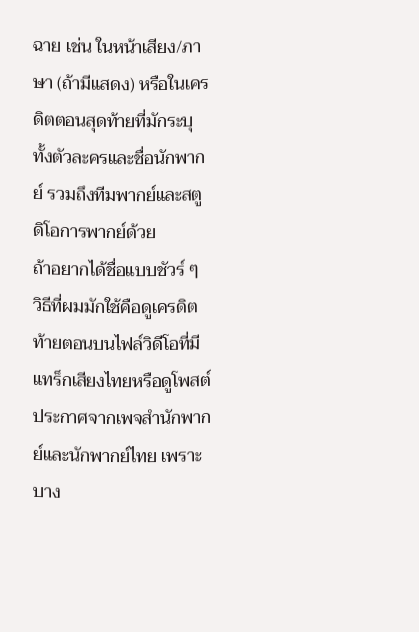ฉาย เช่น ในหน้าเสียง/ภาษา (ถ้ามีแสดง) หรือในเครดิตตอนสุดท้ายที่มักระบุทั้งตัวละครและชื่อนักพากย์ รวมถึงทีมพากย์และสตูดิโอการพากย์ด้วย
ถ้าอยากได้ชื่อแบบชัวร์ ๆ วิธีที่ผมมักใช้คือดูเครดิตท้ายตอนบนไฟล์วิดีโอที่มีแทร็กเสียงไทยหรือดูโพสต์ประกาศจากเพจสำนักพากย์และนักพากย์ไทย เพราะบาง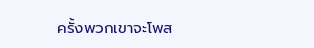ครั้งพวกเขาจะโพส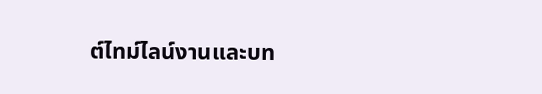ต์ไทม์ไลน์งานและบท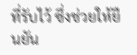ที่รับไว้ ซึ่งช่วยให้ยืนยัน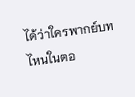ได้ว่าใครพากย์บทไหนในตอ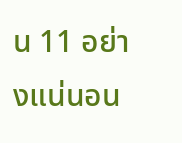น 11 อย่างแน่นอน